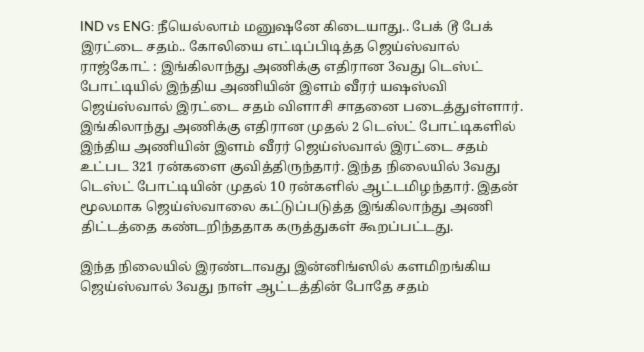IND vs ENG: நீயெல்லாம் மனுஷனே கிடையாது.. பேக் டூ பேக் இரட்டை சதம்.. கோலியை எட்டிப்பிடித்த ஜெய்ஸ்வால்
ராஜ்கோட் : இங்கிலாந்து அணிக்கு எதிரான 3வது டெஸ்ட் போட்டியில் இந்திய அணியின் இளம் வீரர் யஷஸ்வி ஜெய்ஸ்வால் இரட்டை சதம் விளாசி சாதனை படைத்துள்ளார்.
இங்கிலாந்து அணிக்கு எதிரான முதல் 2 டெஸ்ட் போட்டிகளில் இந்திய அணியின் இளம் வீரர் ஜெய்ஸ்வால் இரட்டை சதம் உட்பட 321 ரன்களை குவித்திருந்தார். இந்த நிலையில் 3வது டெஸ்ட் போட்டியின் முதல் 10 ரன்களில் ஆட்டமிழந்தார். இதன் மூலமாக ஜெய்ஸ்வாலை கட்டுப்படுத்த இங்கிலாந்து அணி திட்டத்தை கண்டறிந்ததாக கருத்துகள் கூறப்பட்டது.

இந்த நிலையில் இரண்டாவது இன்னிங்ஸில் களமிறங்கிய ஜெய்ஸ்வால் 3வது நாள் ஆட்டத்தின் போதே சதம்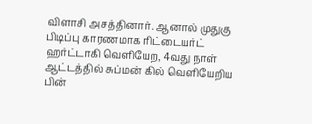விளாசி அசத்தினார். ஆனால் முதுகு பிடிப்பு காரணமாக ரிட்டையர்ட் ஹர்ட்டாகி வெளியேற, 4வது நாள் ஆட்டத்தில் சுப்மன் கில் வெளியேறிய பின்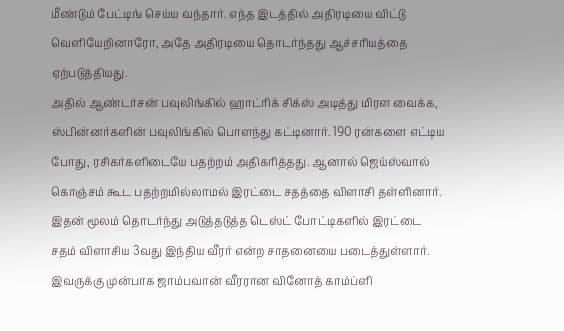மீண்டும் பேட்டிங் செய்ய வந்தார். எந்த இடத்தில் அதிரடியை விட்டு வெளியேறினாரோ, அதே அதிரடியை தொடர்ந்தது ஆச்சரியத்தை ஏற்படுத்தியது.
அதில் ஆண்டர்சன் பவுலிங்கில் ஹாட்ரிக் சிக்ஸ் அடித்து மிரள வைக்க, ஸ்பின்னர்களின் பவுலிங்கில் பொளந்து கட்டினார். 190 ரன்களை எட்டிய போது, ரசிகர்களிடையே பதற்றம் அதிகரித்தது. ஆனால் ஜெய்ஸ்வால் கொஞ்சம் கூட பதற்றமில்லாமல் இரட்டை சதத்தை விளாசி தள்ளினார். இதன் மூலம் தொடர்ந்து அடுத்தடுத்த டெஸ்ட் போட்டிகளில் இரட்டை சதம் விளாசிய 3வது இந்திய வீரர் என்ற சாதனையை படைத்துள்ளார்.
இவருக்கு முன்பாக ஜாம்பவான் வீரரான வினோத் காம்ப்ளி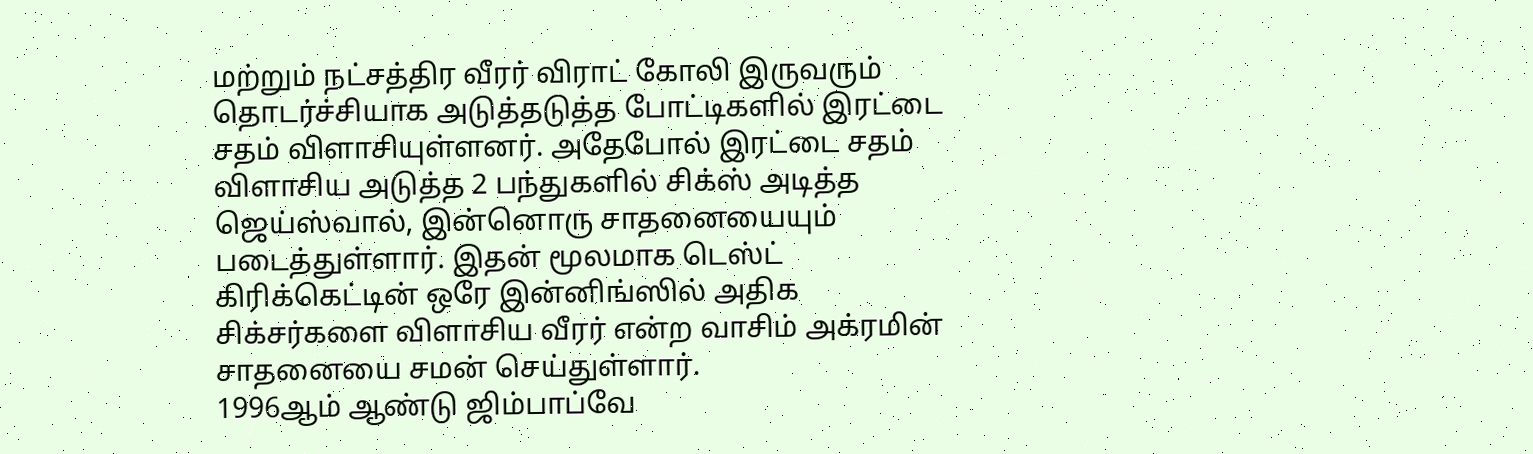மற்றும் நட்சத்திர வீரர் விராட் கோலி இருவரும் தொடர்ச்சியாக அடுத்தடுத்த போட்டிகளில் இரட்டை சதம் விளாசியுள்ளனர். அதேபோல் இரட்டை சதம் விளாசிய அடுத்த 2 பந்துகளில் சிக்ஸ் அடித்த ஜெய்ஸ்வால், இன்னொரு சாதனையையும் படைத்துள்ளார். இதன் மூலமாக டெஸ்ட் கிரிக்கெட்டின் ஒரே இன்னிங்ஸில் அதிக சிக்சர்களை விளாசிய வீரர் என்ற வாசிம் அக்ரமின் சாதனையை சமன் செய்துள்ளார்.
1996ஆம் ஆண்டு ஜிம்பாப்வே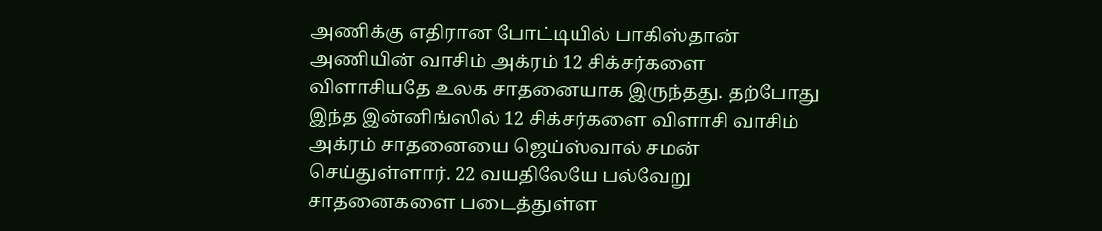அணிக்கு எதிரான போட்டியில் பாகிஸ்தான் அணியின் வாசிம் அக்ரம் 12 சிக்சர்களை விளாசியதே உலக சாதனையாக இருந்தது. தற்போது இந்த இன்னிங்ஸில் 12 சிக்சர்களை விளாசி வாசிம் அக்ரம் சாதனையை ஜெய்ஸ்வால் சமன் செய்துள்ளார். 22 வயதிலேயே பல்வேறு சாதனைகளை படைத்துள்ள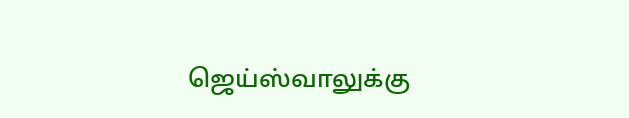ஜெய்ஸ்வாலுக்கு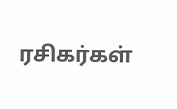ரசிகர்கள்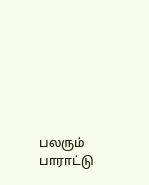பலரும் பாராட்டு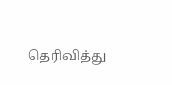தெரிவித்து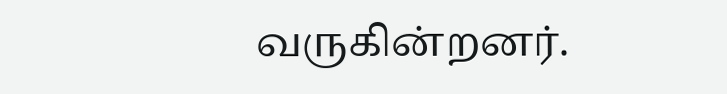வருகின்றனர்.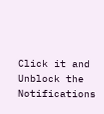Click it and Unblock the Notifications